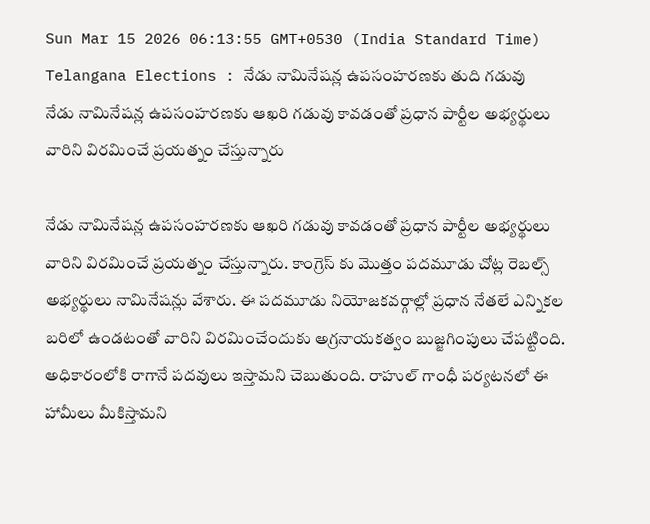Sun Mar 15 2026 06:13:55 GMT+0530 (India Standard Time)
Telangana Elections : నేడు నామినేషన్ల ఉపసంహరణకు తుది గడువు
నేడు నామినేషన్ల ఉపసంహరణకు ఆఖరి గడువు కావడంతో ప్రధాన పార్టీల అభ్యర్థులు వారిని విరమించే ప్రయత్నం చేస్తున్నారు

నేడు నామినేషన్ల ఉపసంహరణకు ఆఖరి గడువు కావడంతో ప్రధాన పార్టీల అభ్యర్థులు వారిని విరమించే ప్రయత్నం చేస్తున్నారు. కాంగ్రెస్ కు మొత్తం పదమూడు చోట్ల రెబల్స్ అభ్యర్థులు నామినేషన్లు వేశారు. ఈ పదమూడు నియోజకవర్గాల్లో ప్రధాన నేతలే ఎన్నికల బరిలో ఉండటంతో వారిని విరమించేందుకు అగ్రనాయకత్వం బుజ్జగింపులు చేపట్టింది. అధికారంలోకి రాగానే పదవులు ఇస్తామని చెబుతుంది. రాహుల్ గాంధీ పర్యటనలో ఈ హామీలు మీకిస్తామని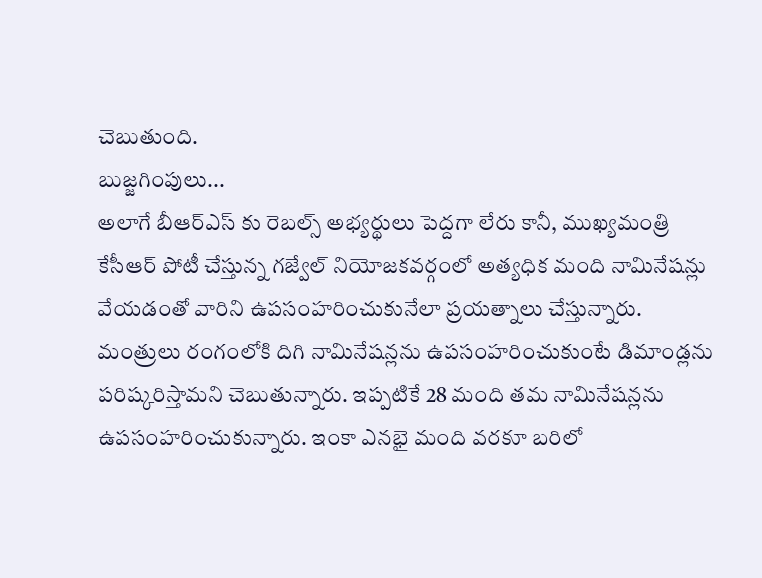చెబుతుంది.
బుజ్జగింపులు...
అలాగే బీఆర్ఎస్ కు రెబల్స్ అభ్యర్థులు పెద్దగా లేరు కానీ, ముఖ్యమంత్రి కేసీఆర్ పోటీ చేస్తున్న గజ్వేల్ నియోజకవర్గంలో అత్యధిక మంది నామినేషన్లు వేయడంతో వారిని ఉపసంహరించుకునేలా ప్రయత్నాలు చేస్తున్నారు. మంత్రులు రంగంలోకి దిగి నామినేషన్లను ఉపసంహరించుకుంటే డిమాండ్లను పరిష్కరిస్తామని చెబుతున్నారు. ఇప్పటికే 28 మంది తమ నామినేషన్లను ఉపసంహరించుకున్నారు. ఇంకా ఎనభై మంది వరకూ బరిలో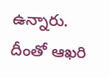ఉన్నారు. దీంతో ఆఖరి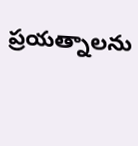ప్రయత్నాలను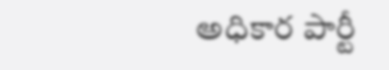అధికార పార్టీ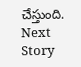చేస్తుంది.
Next Story